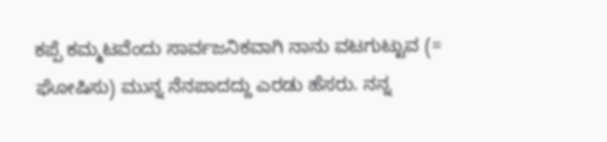ಕಪ್ಪೆ ಕಮ್ಮಟವೆಂದು ಸಾರ್ವಜನಿಕವಾಗಿ ನಾನು ವಟಗುಟ್ಟುವ (= ಘೋಷಿಸು) ಮುನ್ನ ನೆನಪಾದದ್ದು ಎರಡು ಹೆಸರು. ನನ್ನ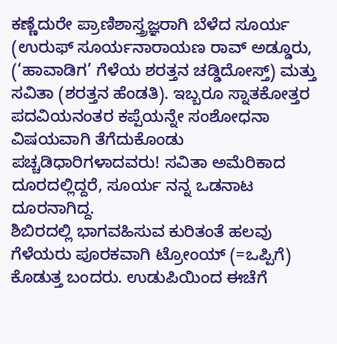ಕಣ್ಣೆದುರೇ ಪ್ರಾಣಿಶಾಸ್ತ್ರಜ್ಞರಾಗಿ ಬೆಳೆದ ಸೂರ್ಯ (ಉರುಫ್ ಸೂರ್ಯನಾರಾಯಣ ರಾವ್ ಅಡ್ಡೂರು, (‘ಹಾವಾಡಿಗ’ ಗೆಳೆಯ ಶರತ್ತನ ಚಡ್ಡಿದೋಸ್ತ್) ಮತ್ತು ಸವಿತಾ (ಶರತ್ತನ ಹೆಂಡತಿ). ಇಬ್ಬರೂ ಸ್ನಾತಕೋತ್ತರ ಪದವಿಯನಂತರ ಕಪ್ಪೆಯನ್ನೇ ಸಂಶೋಧನಾ ವಿಷಯವಾಗಿ ತೆಗೆದುಕೊಂಡು ಪಚ್ಚಡಿಧಾರಿಗಳಾದವರು! ಸವಿತಾ ಅಮೆರಿಕಾದ ದೂರದಲ್ಲಿದ್ದರೆ, ಸೂರ್ಯ ನನ್ನ ಒಡನಾಟ ದೂರನಾಗಿದ್ದ.
ಶಿಬಿರದಲ್ಲಿ ಭಾಗವಹಿಸುವ ಕುರಿತಂತೆ ಹಲವು ಗೆಳೆಯರು ಪೂರಕವಾಗಿ ಟ್ರೋಂಯ್ (=ಒಪ್ಪಿಗೆ) ಕೊಡುತ್ತ ಬಂದರು. ಉಡುಪಿಯಿಂದ ಈಚೆಗೆ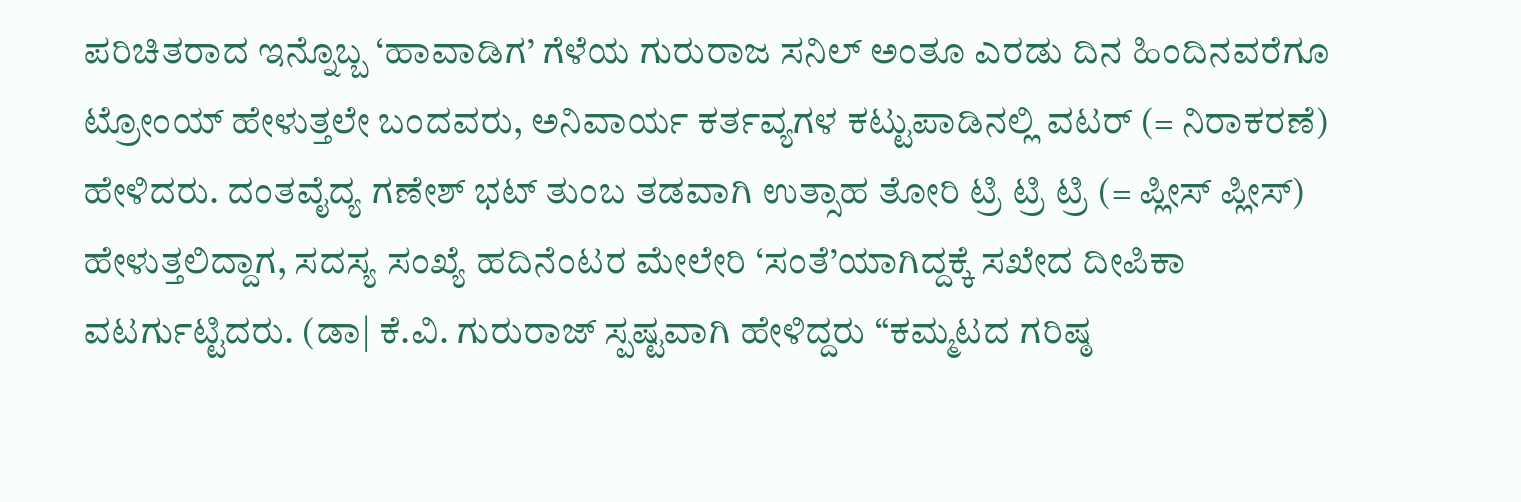ಪರಿಚಿತರಾದ ಇನ್ನೊಬ್ಬ ‘ಹಾವಾಡಿಗ’ ಗೆಳೆಯ ಗುರುರಾಜ ಸನಿಲ್ ಅಂತೂ ಎರಡು ದಿನ ಹಿಂದಿನವರೆಗೂ ಟ್ರೋಂಯ್ ಹೇಳುತ್ತಲೇ ಬಂದವರು, ಅನಿವಾರ್ಯ ಕರ್ತವ್ಯಗಳ ಕಟ್ಟುಪಾಡಿನಲ್ಲಿ ವಟರ್ (= ನಿರಾಕರಣೆ) ಹೇಳಿದರು. ದಂತವೈದ್ಯ ಗಣೇಶ್ ಭಟ್ ತುಂಬ ತಡವಾಗಿ ಉತ್ಸಾಹ ತೋರಿ ಟ್ರಿ ಟ್ರಿ ಟ್ರಿ (= ಪ್ಲೀಸ್ ಪ್ಲೀಸ್) ಹೇಳುತ್ತಲಿದ್ದಾಗ, ಸದಸ್ಯ ಸಂಖ್ಯೆ ಹದಿನೆಂಟರ ಮೇಲೇರಿ ‘ಸಂತೆ’ಯಾಗಿದ್ದಕ್ಕೆ ಸಖೇದ ದೀಪಿಕಾ ವಟರ್ಗುಟ್ಟಿದರು. (ಡಾ| ಕೆ.ವಿ. ಗುರುರಾಜ್ ಸ್ಪಷ್ಟವಾಗಿ ಹೇಳಿದ್ದರು “ಕಮ್ಮಟದ ಗರಿಷ್ಠ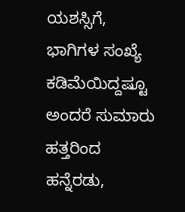ಯಶಸ್ಸಿಗೆ, ಭಾಗಿಗಳ ಸಂಖ್ಯೆ ಕಡಿಮೆಯಿದ್ದಷ್ಟೂ ಅಂದರೆ ಸುಮಾರು ಹತ್ತರಿಂದ ಹನ್ನೆರಡು,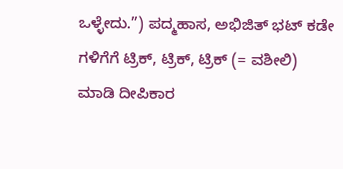ಒಳ್ಳೇದು.”) ಪದ್ಮಹಾಸ, ಅಭಿಜಿತ್ ಭಟ್ ಕಡೇ ಗಳಿಗೆಗೆ ಟ್ರಿಕ್, ಟ್ರಿಕ್, ಟ್ರಿಕ್ (= ವಶೀಲಿ) ಮಾಡಿ ದೀಪಿಕಾರ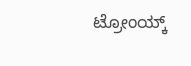ಟ್ರೋಂಯ್ಕ್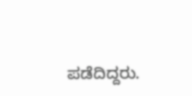ಪಡೆದಿದ್ದರು.